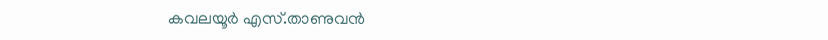കവലയൂർ എസ്.താണുവൻ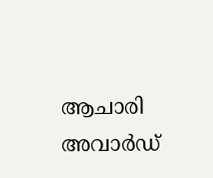ആചാരി അവാർഡ്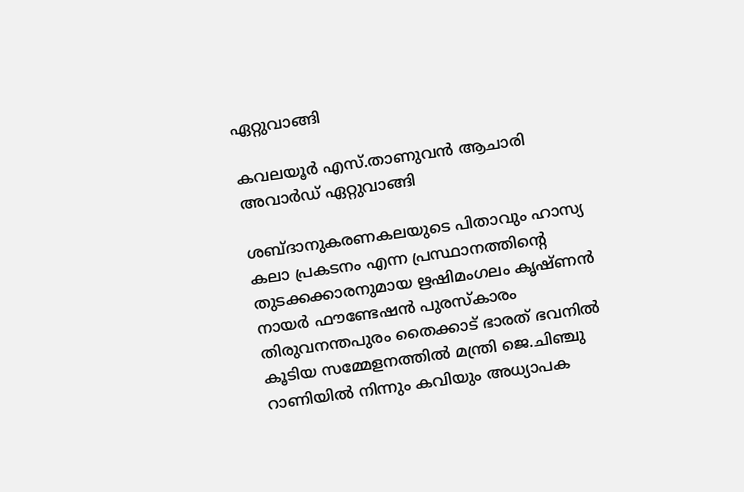ഏറ്റുവാങ്ങി

കവലയൂർ എസ്.താണുവൻ ആചാരി അവാർഡ് ഏറ്റുവാങ്ങി

ശബ്ദാനുകരണകലയുടെ പിതാവും ഹാസ്യ കലാ പ്രകടനം എന്ന പ്രസ്ഥാനത്തിന്റെ തുടക്കക്കാരനുമായ ഋഷിമംഗലം കൃഷ്ണൻ നായർ ഫൗണ്ടേഷൻ പുരസ്കാരം തിരുവനന്തപുരം തൈക്കാട് ഭാരത് ഭവനിൽ കൂടിയ സമ്മേളനത്തിൽ മന്ത്രി ജെ.ചിഞ്ചു റാണിയിൽ നിന്നും കവിയും അധ്യാപക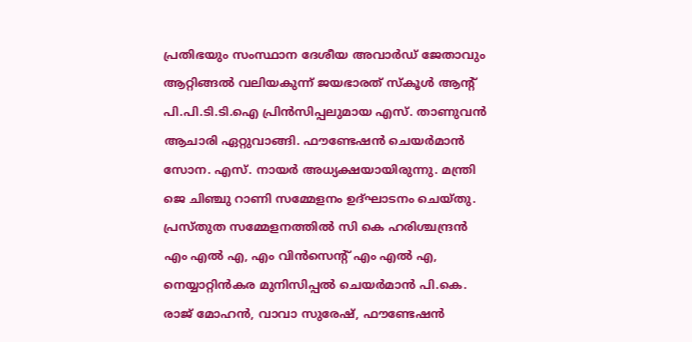പ്രതിഭയും സംസ്ഥാന ദേശീയ അവാർഡ് ജേതാവും ആറ്റിങ്ങൽ വലിയകുന്ന് ജയഭാരത് സ്കൂൾ ആന്റ് പി.പി.ടി.ടി.ഐ പ്രിൻസിപ്പലുമായ എസ്‌. താണുവൻ ആചാരി ഏറ്റുവാങ്ങി. ഫൗണ്ടേഷൻ ചെയർമാൻ സോന. എസ്. നായർ അധ്യക്ഷയായിരുന്നു. മന്ത്രി ജെ ചിഞ്ചു റാണി സമ്മേളനം ഉദ്ഘാടനം ചെയ്തു. പ്രസ്തുത സമ്മേളനത്തിൽ സി കെ ഹരിശ്ചന്ദ്രൻ എം എൽ എ, എം വിൻസെന്റ് എം എൽ എ, നെയ്യാറ്റിൻകര മുനിസിപ്പൽ ചെയർമാൻ പി.കെ. രാജ് മോഹൻ, വാവാ സുരേഷ്, ഫൗണ്ടേഷൻ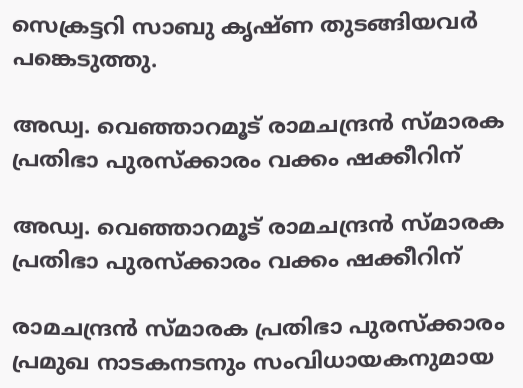സെക്രട്ടറി സാബു കൃഷ്ണ തുടങ്ങിയവർ പങ്കെടുത്തു.

അഡ്വ. വെഞ്ഞാറമൂട് രാമചന്ദ്രൻ സ്മാരക പ്രതിഭാ പുരസ്ക്കാരം വക്കം ഷക്കീറിന്

അഡ്വ. വെഞ്ഞാറമൂട് രാമചന്ദ്രൻ സ്മാരക പ്രതിഭാ പുരസ്ക്കാരം വക്കം ഷക്കീറിന്

രാമചന്ദ്രൻ സ്മാരക പ്രതിഭാ പുരസ്ക്കാരം പ്രമുഖ നാടകനടനും സംവിധായകനുമായ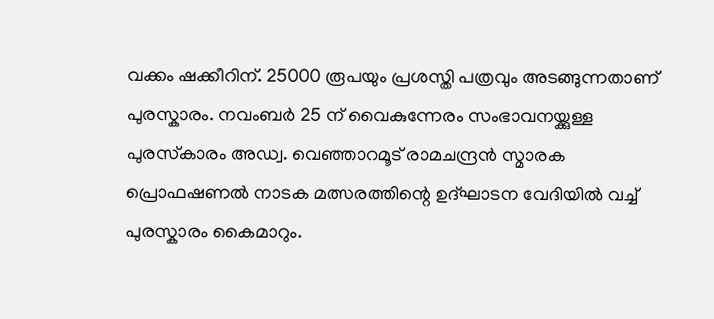വക്കം ഷക്കീറിന്. 25000 രൂപയും പ്രശസ്തി പത്രവും അടങ്ങുന്നതാണ് പുരസ്കാരം. നവംബർ 25 ന് വൈകുന്നേരം സംഭാവനയ്ക്കുള്ള പുരസ്‌കാരം അഡ്വ. വെഞ്ഞാറമൂട് രാമചന്ദ്രൻ സ്മാരക പ്രൊഫഷണൽ നാടക മത്സരത്തിന്റെ ഉദ്ഘാടന വേദിയിൽ വച്ച് പുരസ്കാരം കൈമാറും.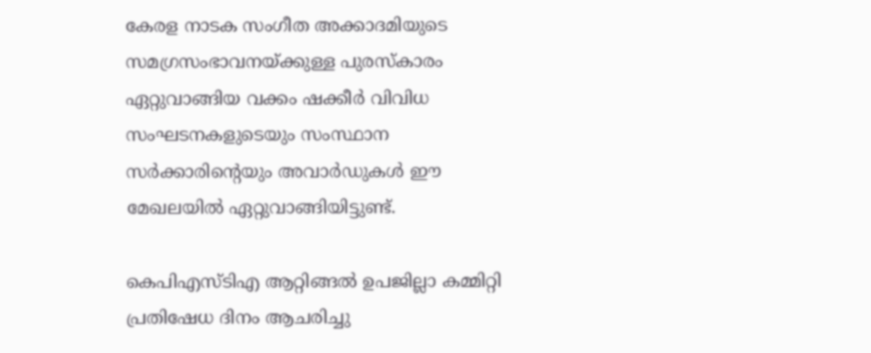കേരള നാടക സംഗീത അക്കാദമിയുടെ സമഗ്രസംഭാവനയ്ക്കുള്ള പുരസ്കാരം ഏറ്റുവാങ്ങിയ വക്കം ഷക്കീർ വിവിധ സംഘടനകളുടെയും സംസ്ഥാന സർക്കാരിന്റെയും അവാർഡുകൾ ഈ മേഖലയിൽ ഏറ്റുവാങ്ങിയിട്ടുണ്ട്.

കെപിഎസ്ടിഎ ആറ്റിങ്ങൽ ഉപജില്ലാ കമ്മിറ്റി പ്രതിഷേധ ദിനം ആചരിച്ചു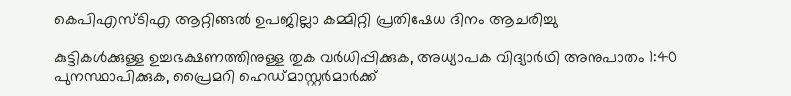കെപിഎസ്ടിഎ ആറ്റിങ്ങൽ ഉപജില്ലാ കമ്മിറ്റി പ്രതിഷേധ ദിനം ആചരിച്ചു

കുട്ടികൾക്കുള്ള ഉച്ചഭക്ഷണത്തിനുള്ള തുക വർധിപ്പിക്കുക, അധ്യാപക വിദ്യാർഥി അനുപാതം 1:40 പുനസ്ഥാപിക്കുക, പ്രൈമറി ഹെഡ്മാസ്റ്റർമാർക്ക്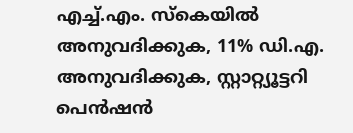എച്ച്.എം. സ്കെയിൽ അനുവദിക്കുക, 11% ഡി.എ. അനുവദിക്കുക, സ്റ്റാറ്റ്യൂട്ടറി പെൻഷൻ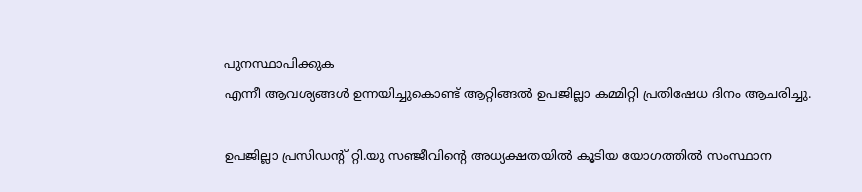പുനസ്ഥാപിക്കുക
എന്നീ ആവശ്യങ്ങൾ ഉന്നയിച്ചുകൊണ്ട് ആറ്റിങ്ങൽ ഉപജില്ലാ കമ്മിറ്റി പ്രതിഷേധ ദിനം ആചരിച്ചു.

ഉപജില്ലാ പ്രസിഡന്റ് റ്റി.യു സഞ്ജീവിന്റെ അധ്യക്ഷതയിൽ കൂടിയ യോഗത്തിൽ സംസ്ഥാന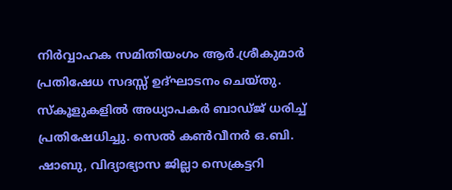നിർവ്വാഹക സമിതിയംഗം ആർ.ശ്രീകുമാർ പ്രതിഷേധ സദസ്സ് ഉദ്ഘാടനം ചെയ്തു. സ്കൂളുകളിൽ അധ്യാപകർ ബാഡ്ജ് ധരിച്ച് പ്രതിഷേധിച്ചു. സെൽ കൺവീനർ ഒ.ബി. ഷാബു, വിദ്യാഭ്യാസ ജില്ലാ സെക്രട്ടറി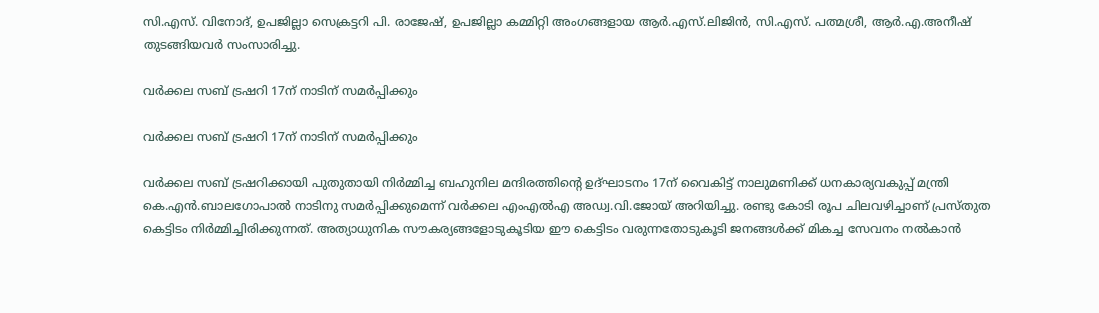സി.എസ്. വിനോദ്, ഉപജില്ലാ സെക്രട്ടറി പി. രാജേഷ്, ഉപജില്ലാ കമ്മിറ്റി അംഗങ്ങളായ ആർ.എസ്.ലിജിൻ, സി.എസ്. പത്മശ്രീ, ആർ.എ.അനീഷ് തുടങ്ങിയവർ സംസാരിച്ചു.

വർക്കല സബ് ട്രഷറി 17ന് നാടിന് സമർപ്പിക്കും

വർക്കല സബ് ട്രഷറി 17ന് നാടിന് സമർപ്പിക്കും

വർക്കല സബ് ട്രഷറിക്കായി പുതുതായി നിർമ്മിച്ച ബഹുനില മന്ദിരത്തിന്റെ ഉദ്ഘാടനം 17ന് വൈകിട്ട് നാലുമണിക്ക് ധനകാര്യവകുപ്പ് മന്ത്രി കെ.എൻ.ബാലഗോപാൽ നാടിനു സമർപ്പിക്കുമെന്ന് വർക്കല എംഎൽഎ അഡ്വ.വി.ജോയ് അറിയിച്ചു. രണ്ടു കോടി രൂപ ചിലവഴിച്ചാണ് പ്രസ്തുത കെട്ടിടം നിർമ്മിച്ചിരിക്കുന്നത്. അത്യാധുനിക സൗകര്യങ്ങളോടുകൂടിയ ഈ കെട്ടിടം വരുന്നതോടുകൂടി ജനങ്ങൾക്ക് മികച്ച സേവനം നൽകാൻ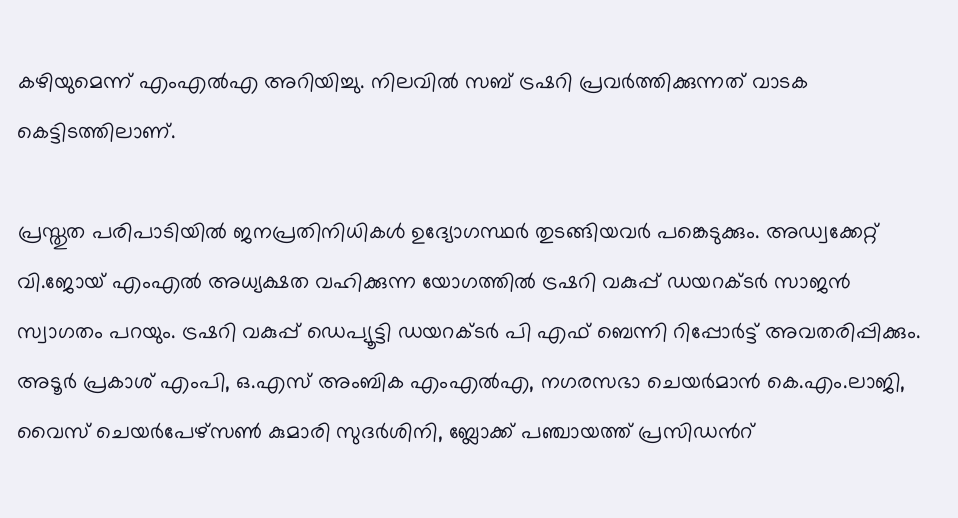കഴിയുമെന്ന് എംഎൽഎ അറിയിച്ചു. നിലവിൽ സബ് ട്രഷറി പ്രവർത്തിക്കുന്നത് വാടക കെട്ടിടത്തിലാണ്.

പ്രസ്തുത പരിപാടിയിൽ ജനപ്രതിനിധികൾ ഉദ്യോഗസ്ഥർ തുടങ്ങിയവർ പങ്കെടുക്കും. അഡ്വക്കേറ്റ് വി.ജോയ് എംഎൽ അധ്യക്ഷത വഹിക്കുന്ന യോഗത്തിൽ ട്രഷറി വകുപ്പ് ഡയറക്ടർ സാജൻ സ്വാഗതം പറയും. ട്രഷറി വകുപ്പ് ഡെപ്യൂട്ടി ഡയറക്ടർ പി എഫ് ബെന്നി റിപ്പോർട്ട് അവതരിപ്പിക്കും. അടൂർ പ്രകാശ് എംപി, ഒ.എസ് അംബിക എംഎൽഎ, നഗരസഭാ ചെയർമാൻ കെ.എം.ലാജി, വൈസ് ചെയർപേഴ്സൺ കുമാരി സുദർശിനി, ബ്ലോക്ക് പഞ്ചായത്ത് പ്രസിഡൻറ്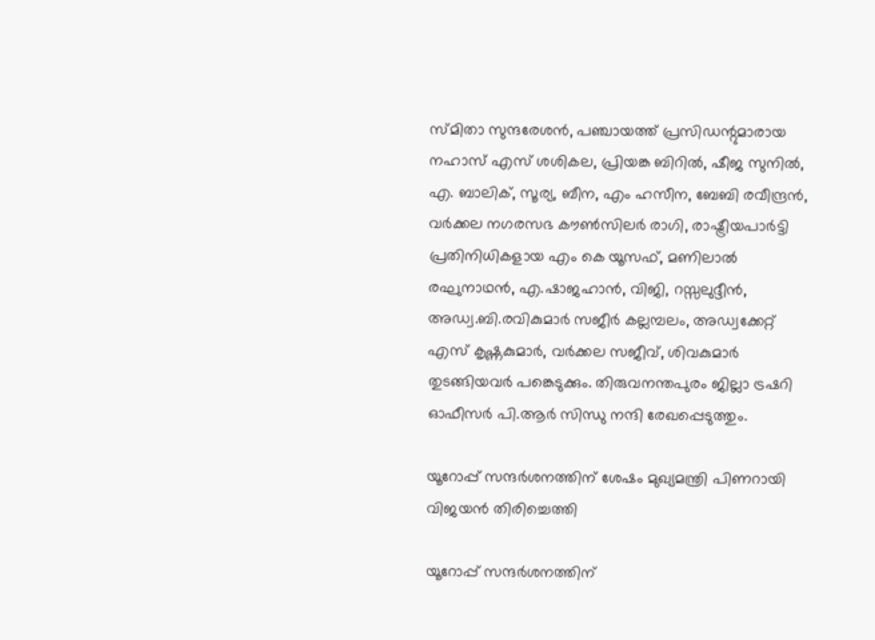സ്മിതാ സുന്ദരേശൻ, പഞ്ചായത്ത് പ്രസിഡന്റുമാരായ നഹാസ് എസ് ശശികല, പ്രിയങ്ക ബിറിൽ, ഷീജ സുനിൽ, എ. ബാലിക്, സൂര്യ, ബീന, എം ഹസീന, ബേബി രവീന്ദ്രൻ, വർക്കല നഗരസഭ കൗൺസിലർ രാഗി, രാഷ്ട്രീയപാർട്ടി പ്രതിനിധികളായ എം കെ യൂസഫ്, മണിലാൽ രഘുനാഥൻ, എ.ഷാജഹാൻ, വിജി, റസ്സലുദ്ദീൻ, അഡ്വ.ബി.രവികുമാർ സജീർ കല്ലമ്പലം, അഡ്വക്കേറ്റ് എസ് കൃഷ്ണകുമാർ, വർക്കല സജീവ്, ശിവകുമാർ തുടങ്ങിയവർ പങ്കെടുക്കും. തിരുവനന്തപുരം ജില്ലാ ട്രഷറി ഓഫീസർ പി.ആർ സിന്ധു നന്ദി രേഖപ്പെടുത്തും.

യൂറോപ്പ് സന്ദർശനത്തിന് ശേഷം മുഖ്യമന്ത്രി പിണറായി വിജയൻ തിരിച്ചെത്തി

യൂറോപ്പ് സന്ദർശനത്തിന്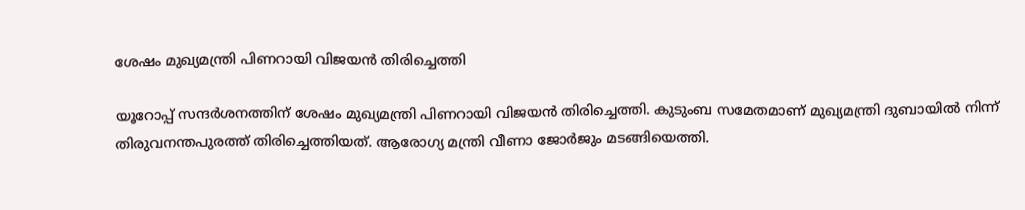ശേഷം മുഖ്യമന്ത്രി പിണറായി വിജയൻ തിരിച്ചെത്തി

യൂറോപ്പ് സന്ദർശനത്തിന് ശേഷം മുഖ്യമന്ത്രി പിണറായി വിജയൻ തിരിച്ചെത്തി. കുടുംബ സമേതമാണ് മുഖ്യമന്ത്രി ദുബായിൽ നിന്ന് തിരുവനന്തപുരത്ത് തിരിച്ചെത്തിയത്. ആരോഗ്യ മന്ത്രി വീണാ ജോർജും മടങ്ങിയെത്തി.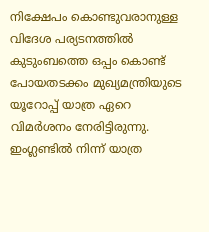നിക്ഷേപം കൊണ്ടുവരാനുള്ള വിദേശ പര്യടനത്തില്‍ കുടുംബത്തെ ഒപ്പം കൊണ്ട് പോയതടക്കം മുഖ്യമന്ത്രിയുടെ യൂറോപ്പ് യാത്ര ഏറെ വിമര്‍ശനം നേരിട്ടിരുന്നു. ഇംഗ്ലണ്ടില്‍ നിന്ന് യാത്ര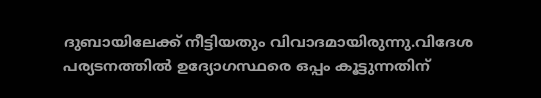ദുബായിലേക്ക് നീട്ടിയതും വിവാദമായിരുന്നു.വിദേശ പര്യടനത്തിൽ ഉദ്യോഗസ്ഥരെ ഒപ്പം കൂട്ടുന്നതിന്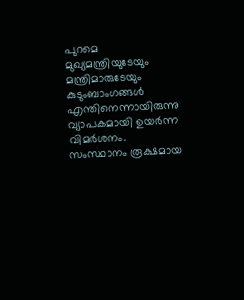പുറമെ മുഖ്യമന്ത്രിയുടേയും മന്ത്രിമാരുടേയും കുടുംബാംഗങ്ങൾ എന്തിനെന്നായിരുന്നു വ്യാപകമായി ഉയര്‍ന്ന വിമര്‍ശനം. സംസ്ഥാനം രൂക്ഷമായ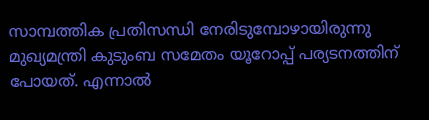സാമ്പത്തിക പ്രതിസന്ധി നേരിടുമ്പോഴായിരുന്നു മുഖ്യമന്ത്രി കുടുംബ സമേതം യൂറോപ്പ് പര്യടനത്തിന് പോയത്. എന്നാൽ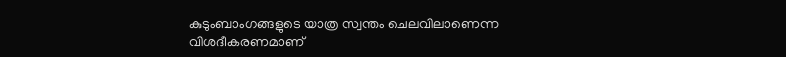കുടുംബാംഗങ്ങളുടെ യാത്ര സ്വന്തം ചെലവിലാണെന്ന വിശദീകരണമാണ്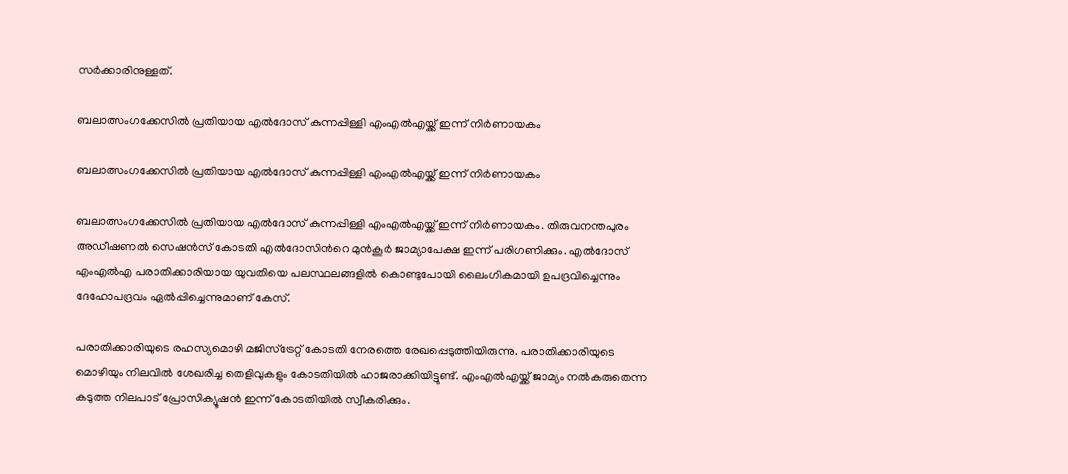സർക്കാരിനുള്ളത്.

ബലാത്സംഗക്കേസിൽ പ്രതിയായ എൽദോസ് കുന്നപ്പിള്ളി എംഎൽഎയ്ക്ക് ഇന്ന് നിര്‍ണായകം

ബലാത്സംഗക്കേസിൽ പ്രതിയായ എൽദോസ് കുന്നപ്പിള്ളി എംഎൽഎയ്ക്ക് ഇന്ന് നിര്‍ണായകം

ബലാത്സംഗക്കേസിൽ പ്രതിയായ എൽദോസ് കുന്നപ്പിള്ളി എംഎൽഎയ്ക്ക് ഇന്ന് നിര്‍ണായകം. തിരുവനന്തപുരം അഡീഷണൽ സെഷൻസ് കോടതി എൽദോസിന്‍റെ മുൻകൂര്‍ ജാമ്യാപേക്ഷ ഇന്ന് പരിഗണിക്കും. എൽദോസ് എംഎൽഎ പരാതിക്കാരിയായ യുവതിയെ പലസ്ഥലങ്ങളിൽ കൊണ്ടുപോയി ലൈംഗികമായി ഉപദ്രവിച്ചെന്നും ദേഹോപദ്രവം ഏൽപ്പിച്ചെന്നുമാണ് കേസ്.

പരാതിക്കാരിയുടെ രഹസ്യമൊഴി മജിസ്ട്രേറ്റ് കോടതി നേരത്തെ രേഖപ്പെടുത്തിയിരുന്നു. പരാതിക്കാരിയുടെ മൊഴിയും നിലവിൽ ശേഖരിച്ച തെളിവുകളും കോടതിയിൽ ഹാജരാക്കിയിട്ടുണ്ട്. എംഎൽഎയ്ക്ക് ജാമ്യം നൽകരുതെന്ന കടുത്ത നിലപാട് പ്രോസിക്യൂഷൻ ഇന്ന് കോടതിയിൽ സ്വീകരിക്കും.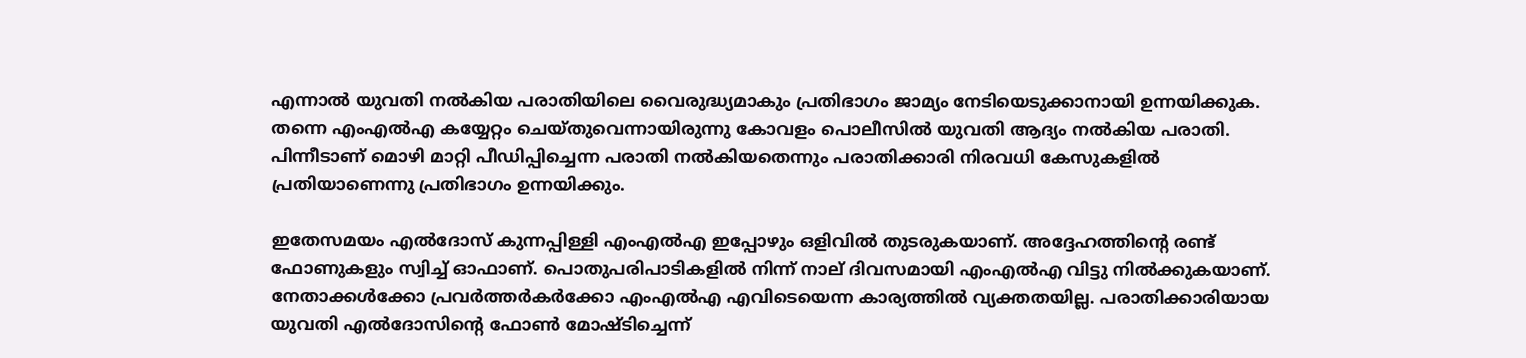എന്നാൽ യുവതി നൽകിയ പരാതിയിലെ വൈരുദ്ധ്യമാകും പ്രതിഭാഗം ജാമ്യം നേടിയെടുക്കാനായി ഉന്നയിക്കുക. തന്നെ എംഎൽഎ കയ്യേറ്റം ചെയ്തുവെന്നായിരുന്നു കോവളം പൊലീസിൽ യുവതി ആദ്യം നൽകിയ പരാതി. പിന്നീടാണ് മൊഴി മാറ്റി പീഡിപ്പിച്ചെന്ന പരാതി നൽകിയതെന്നും പരാതിക്കാരി നിരവധി കേസുകളിൽ പ്രതിയാണെന്നു പ്രതിഭാഗം ഉന്നയിക്കും.

ഇതേസമയം എൽദോസ് കുന്നപ്പിള്ളി എംഎൽഎ ഇപ്പോഴും ഒളിവിൽ തുടരുകയാണ്. അദ്ദേഹത്തിൻ്റെ രണ്ട് ഫോണുകളും സ്വിച്ച് ഓഫാണ്. പൊതുപരിപാടികളിൽ നിന്ന് നാല് ദിവസമായി എംഎൽഎ വിട്ടു നിൽക്കുകയാണ്. നേതാക്കൾക്കോ പ്രവർത്തർകർക്കോ എംഎൽഎ എവിടെയെന്ന കാര്യത്തിൽ വ്യക്തതയില്ല. പരാതിക്കാരിയായ യുവതി എൽദോസിന്‍റെ ഫോൺ മോഷ്ടിച്ചെന്ന്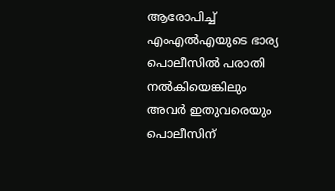ആരോപിച്ച് എംഎൽഎയുടെ ഭാര്യ പൊലീസിൽ പരാതി നൽകിയെങ്കിലും അവര്‍ ഇതുവരെയും പൊലീസിന്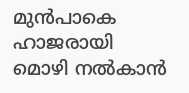മുൻപാകെ ഹാജരായി മൊഴി നൽകാൻ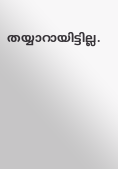തയ്യാറായിട്ടില്ല.